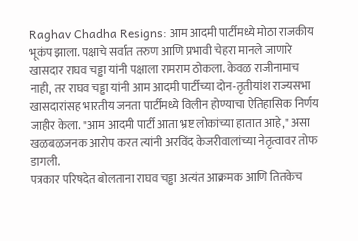Raghav Chadha Resigns: आम आदमी पार्टीमध्ये मोठा राजकीय भूकंप झाला. पक्षाचे सर्वात तरुण आणि प्रभावी चेहरा मानले जाणारे खासदार राघव चड्ढा यांनी पक्षाला रामराम ठोकला. केवळ राजीनामाच नाही, तर राघव चड्ढा यांनी आम आदमी पार्टीच्या दोन-तृतीयांश राज्यसभा खासदारांसह भारतीय जनता पार्टीमध्ये विलीन होण्याचा ऐतिहासिक निर्णय जाहीर केला. "आम आदमी पार्टी आता भ्रष्ट लोकांच्या हातात आहे," असा खळबळजनक आरोप करत त्यांनी अरविंद केजरीवालांच्या नेतृत्वावर तोफ डागली.
पत्रकार परिषदेत बोलताना राघव चड्ढा अत्यंत आक्रमक आणि तितकेच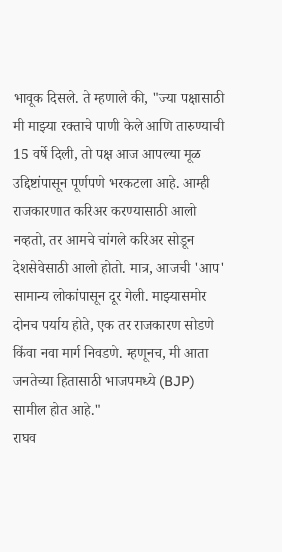भावूक दिसले. ते म्हणाले की, "ज्या पक्षासाठी मी माझ्या रक्ताचे पाणी केले आणि तारुण्याची 15 वर्षे दिली, तो पक्ष आज आपल्या मूळ उद्दिष्टांपासून पूर्णपणे भरकटला आहे. आम्ही राजकारणात करिअर करण्यासाठी आलो नव्हतो, तर आमचे चांगले करिअर सोडून देशसेवेसाठी आलो होतो. मात्र, आजची 'आप' सामान्य लोकांपासून दूर गेली. माझ्यासमोर दोनच पर्याय होते, एक तर राजकारण सोडणे किंवा नवा मार्ग निवडणे. म्हणूनच, मी आता जनतेच्या हितासाठी भाजपमध्ये (BJP) सामील होत आहे."
राघव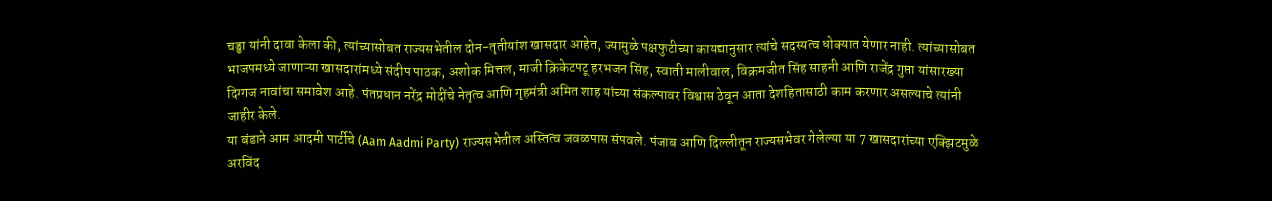चड्ढा यांनी दावा केला की, त्यांच्यासोबत राज्यसभेतील दोन-तृतीयांश खासदार आहेत, ज्यामुळे पक्षफुटीच्या कायद्यानुसार त्यांचे सदस्यत्व धोक्यात येणार नाही. त्यांच्यासोबत भाजपमध्ये जाणाऱ्या खासदारांमध्ये संदीप पाठक, अशोक मित्तल, माजी क्रिकेटपटू हरभजन सिंह, स्वाती मालीवाल, विक्रमजीत सिंह साहनी आणि राजेंद्र गुप्ता यांसारख्या दिग्गज नावांचा समावेश आहे. पंतप्रधान नरेंद्र मोदींचे नेतृत्व आणि गृहमंत्री अमित शाह यांच्या संकल्पावर विश्वास ठेवून आता देशहितासाठी काम करणार असल्याचे त्यांनी जाहीर केले.
या बंडाने आम आदमी पार्टीचे (Aam Aadmi Party) राज्यसभेतील अस्तित्व जवळपास संपवले. पंजाब आणि दिल्लीतून राज्यसभेवर गेलेल्या या 7 खासदारांच्या एक्झिटमुळे अरविंद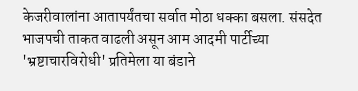केजरीवालांना आतापर्यंतचा सर्वात मोठा धक्का बसला. संसदेत भाजपची ताकत वाढली असून आम आदमी पार्टीच्या 'भ्रष्टाचारविरोधी' प्रतिमेला या बंडाने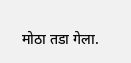मोठा तडा गेला.